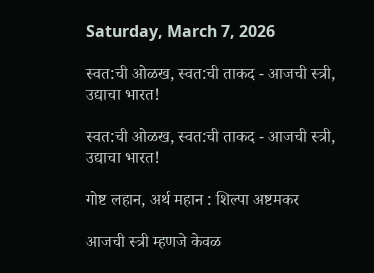Saturday, March 7, 2026

स्वत:ची ओळख, स्वत:ची ताकद - आजची स्त्री, उद्याचा भारत!

स्वत:ची ओळख, स्वत:ची ताकद - आजची स्त्री, उद्याचा भारत!

गोष्ट लहान, अर्थ महान : शिल्पा अष्टमकर

आजची स्त्री म्हणजे केवळ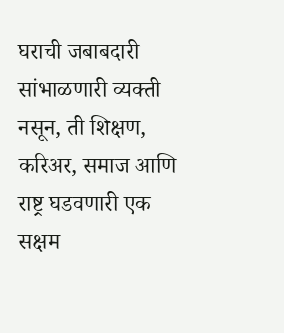घराची जबाबदारी सांभाळणारी व्यक्ती नसून, ती शिक्षण, करिअर, समाज आणि राष्ट्र घडवणारी एक सक्षम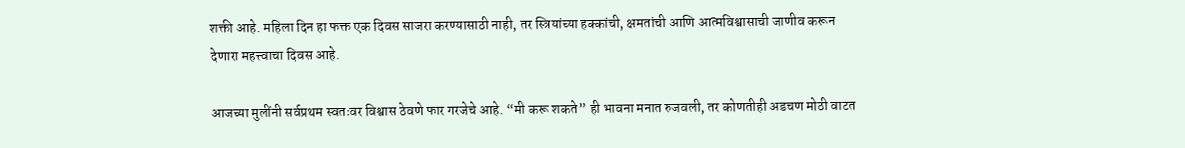शक्ती आहे. महिला दिन हा फक्त एक दिवस साजरा करण्यासाठी नाही, तर स्त्रियांच्या हक्कांची, क्षमतांची आणि आत्मविश्वासाची जाणीव करून देणारा महत्त्वाचा दिवस आहे.

आजच्या मुलींनी सर्वप्रथम स्वतःवर विश्वास ठेवणे फार गरजेचे आहे. “मी करू शकते” ही भावना मनात रुजवली, तर कोणतीही अडचण मोठी वाटत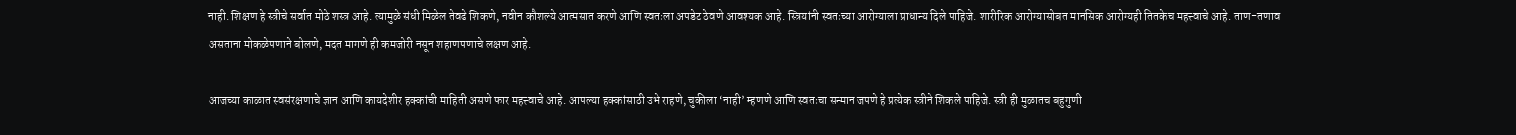नाही. शिक्षण हे स्त्रीचे सर्वात मोठे शस्त्र आहे. त्यामुळे संधी मिळेल तेवढे शिकणे, नवीन कौशल्ये आत्मसात करणे आणि स्वतःला अपडेट ठेवणे आवश्यक आहे. स्त्रियांनी स्वतःच्या आरोग्याला प्राधान्य दिले पाहिजे. शारीरिक आरोग्यासोबत मानसिक आरोग्यही तितकेच महत्त्वाचे आहे. ताण-तणाव असताना मोकळेपणाने बोलणे, मदत मागणे ही कमजोरी नसून शहाणपणाचे लक्षण आहे.

आजच्या काळात स्वसंरक्षणाचे ज्ञान आणि कायदेशीर हक्कांची माहिती असणे फार महत्त्वाचे आहे. आपल्या हक्कांसाठी उभे राहणे, चुकीला ‘नाही’ म्हणणे आणि स्वतःचा सन्मान जपणे हे प्रत्येक स्त्रीने शिकले पाहिजे. स्त्री ही मुळातच बहुगुणी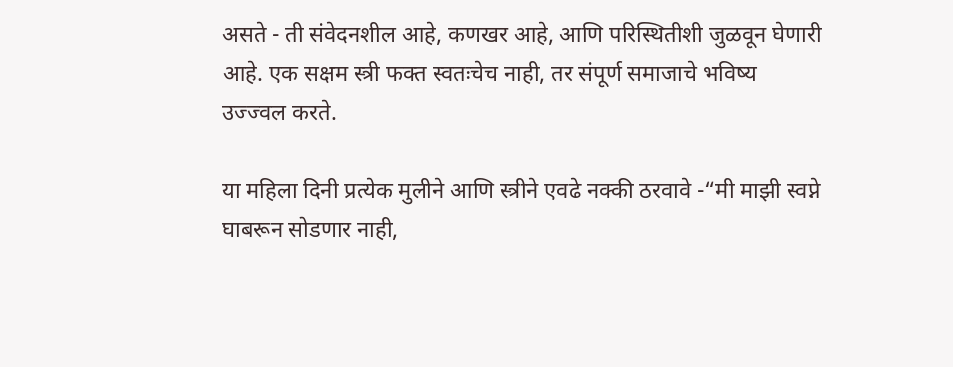असते - ती संवेदनशील आहे, कणखर आहे, आणि परिस्थितीशी जुळवून घेणारी आहे. एक सक्षम स्त्री फक्त स्वतःचेच नाही, तर संपूर्ण समाजाचे भविष्य उज्ज्वल करते.

या महिला दिनी प्रत्येक मुलीने आणि स्त्रीने एवढे नक्की ठरवावे -“मी माझी स्वप्ने घाबरून सोडणार नाही,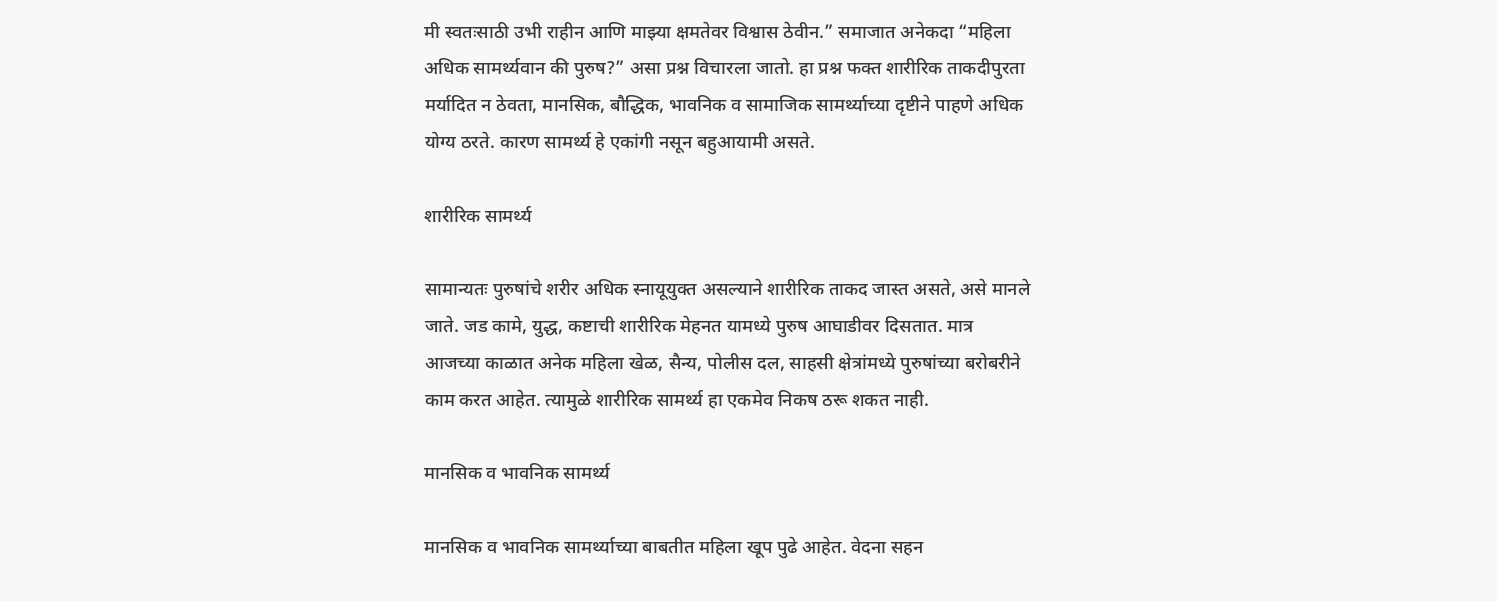मी स्वतःसाठी उभी राहीन आणि माझ्या क्षमतेवर विश्वास ठेवीन.” समाजात अनेकदा “महिला अधिक सामर्थ्यवान की पुरुष?” असा प्रश्न विचारला जातो. हा प्रश्न फक्त शारीरिक ताकदीपुरता मर्यादित न ठेवता, मानसिक, बौद्धिक, भावनिक व सामाजिक सामर्थ्याच्या दृष्टीने पाहणे अधिक योग्य ठरते. कारण सामर्थ्य हे एकांगी नसून बहुआयामी असते.

शारीरिक सामर्थ्य

सामान्यतः पुरुषांचे शरीर अधिक स्नायूयुक्त असल्याने शारीरिक ताकद जास्त असते, असे मानले जाते. जड कामे, युद्ध, कष्टाची शारीरिक मेहनत यामध्ये पुरुष आघाडीवर दिसतात. मात्र आजच्या काळात अनेक महिला खेळ, सैन्य, पोलीस दल, साहसी क्षेत्रांमध्ये पुरुषांच्या बरोबरीने काम करत आहेत. त्यामुळे शारीरिक सामर्थ्य हा एकमेव निकष ठरू शकत नाही.

मानसिक व भावनिक सामर्थ्य

मानसिक व भावनिक सामर्थ्याच्या बाबतीत महिला खूप पुढे आहेत. वेदना सहन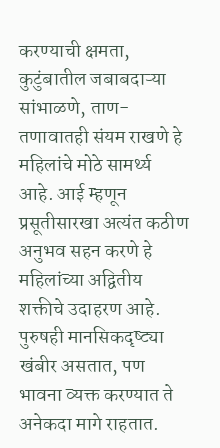करण्याची क्षमता, कुटुंबातील जबाबदाऱ्या सांभाळणे, ताण-तणावातही संयम राखणे हे महिलांचे मोठे सामर्थ्य आहे. आई म्हणून प्रसूतीसारखा अत्यंत कठीण अनुभव सहन करणे हे महिलांच्या अद्वितीय शक्तीचे उदाहरण आहे. पुरुषही मानसिकदृष्ट्या खंबीर असतात, पण भावना व्यक्त करण्यात ते अनेकदा मागे राहतात.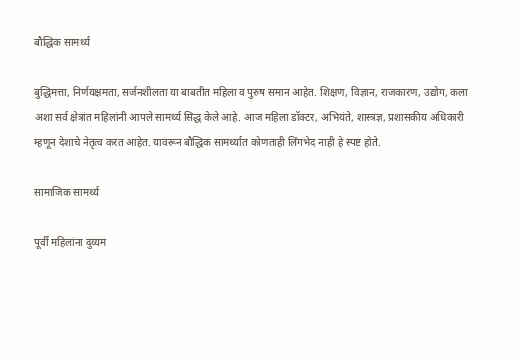बौद्धिक सामर्थ्य

बुद्धिमत्ता, निर्णयक्षमता, सर्जनशीलता या बाबतीत महिला व पुरुष समान आहेत. शिक्षण, विज्ञान, राजकारण, उद्योग, कला अशा सर्व क्षेत्रांत महिलांनी आपले सामर्थ्य सिद्ध केले आहे. आज महिला डॉक्टर, अभियंते, शास्त्रज्ञ, प्रशासकीय अधिकारी म्हणून देशाचे नेतृत्व करत आहेत. यावरून बौद्धिक सामर्थ्यात कोणताही लिंगभेद नाही हे स्पष्ट होते.

सामाजिक सामर्थ्य

पूर्वी महिलांना दुय्यम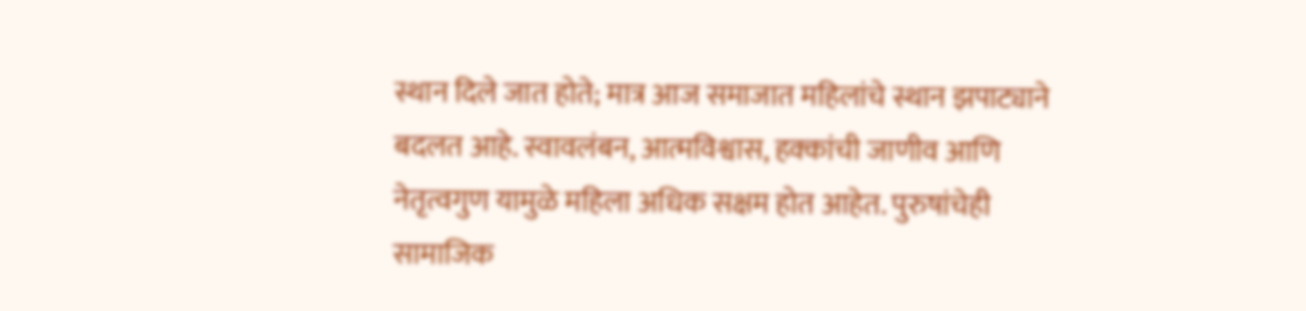स्थान दिले जात होते; मात्र आज समाजात महिलांचे स्थान झपाट्याने बदलत आहे. स्वावलंबन, आत्मविश्वास, हक्कांची जाणीव आणि नेतृत्वगुण यामुळे महिला अधिक सक्षम होत आहेत. पुरुषांचेही सामाजिक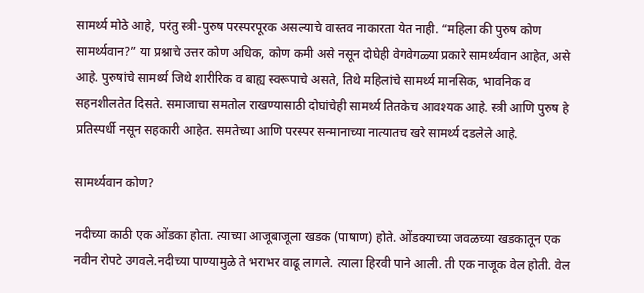सामर्थ्य मोठे आहे, परंतु स्त्री-पुरुष परस्परपूरक असल्याचे वास्तव नाकारता येत नाही. “महिला की पुरुष कोण सामर्थ्यवान?” या प्रश्नाचे उत्तर कोण अधिक, कोण कमी असे नसून दोघेही वेगवेगळ्या प्रकारे सामर्थ्यवान आहेत, असे आहे. पुरुषांचे सामर्थ्य जिथे शारीरिक व बाह्य स्वरूपाचे असते, तिथे महिलांचे सामर्थ्य मानसिक, भावनिक व सहनशीलतेत दिसते. समाजाचा समतोल राखण्यासाठी दोघांचेही सामर्थ्य तितकेच आवश्यक आहे. स्त्री आणि पुरुष हे प्रतिस्पर्धी नसून सहकारी आहेत. समतेच्या आणि परस्पर सन्मानाच्या नात्यातच खरे सामर्थ्य दडलेले आहे.

सामर्थ्यवान कोण?

नदीच्या काठी एक ओंडका होता. त्याच्या आजूबाजूला खडक (पाषाण) होते. ओंडक्याच्या जवळच्या खडकातून एक नवीन रोपटे उगवले.नदीच्या पाण्यामुळे ते भराभर वाढू लागले. त्याला हिरवी पाने आली. ती एक नाजूक वेल होती. वेल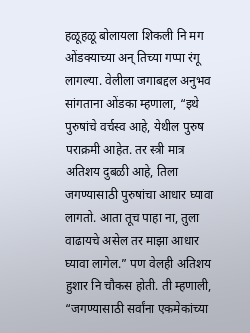हळूहळू बोलायला शिकली नि मग ओंडक्याच्या अन् तिच्या गप्पा रंगू लागल्या. वेलीला जगाबद्दल अनुभव सांगताना ओंडका म्हणाला, “इथे पुरुषांचे वर्चस्व आहे, येथील पुरुष पराक्रमी आहेत. तर स्त्री मात्र अतिशय दुबळी आहे, तिला जगण्यासाठी पुरुषांचा आधार घ्यावा लागतो. आता तूच पाहा ना, तुला वाढायचे असेल तर माझा आधार घ्यावा लागेल.” पण वेलही अतिशय हुशार नि चौकस होती. ती म्हणाली, “जगण्यासाठी सर्वांना एकमेकांच्या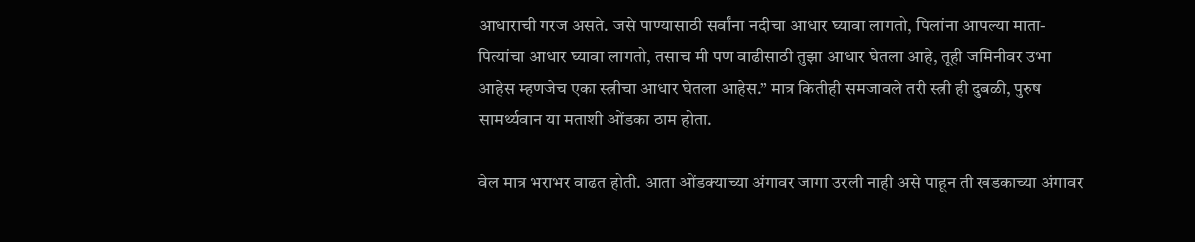आधाराची गरज असते. जसे पाण्यासाठी सर्वांना नदीचा आधार घ्यावा लागतो, पिलांना आपल्या माता-पित्यांचा आधार घ्यावा लागतो, तसाच मी पण वाढीसाठी तुझा आधार घेतला आहे, तूही जमिनीवर उभा आहेस म्हणजेच एका स्त्रीचा आधार घेतला आहेस.” मात्र कितीही समजावले तरी स्त्री ही दुबळी, पुरुष सामर्थ्यवान या मताशी ओंडका ठाम होता.

वेल मात्र भराभर वाढत होती. आता ओंडक्याच्या अंगावर जागा उरली नाही असे पाहून ती खडकाच्या अंगावर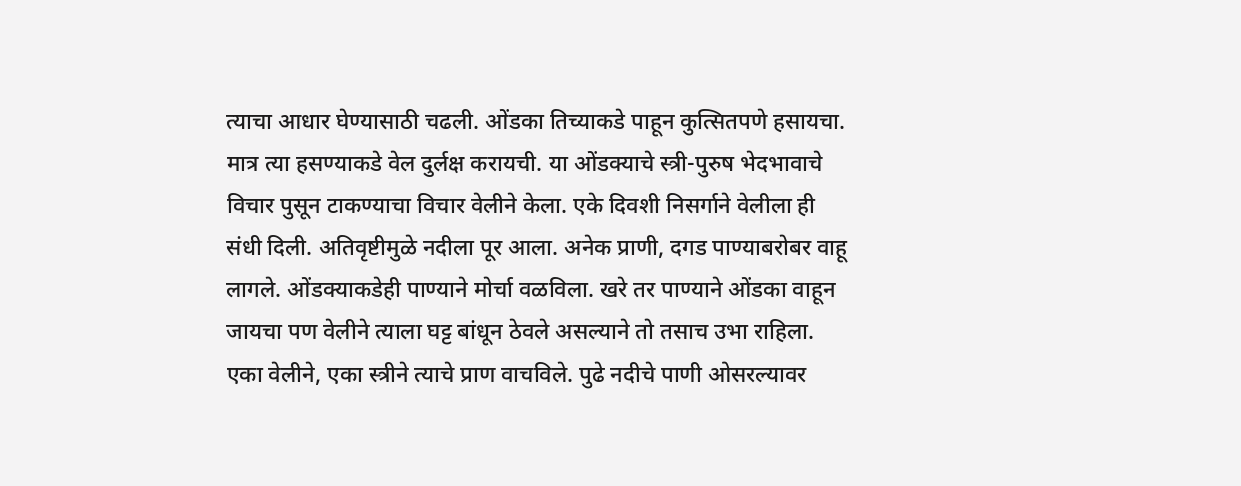त्याचा आधार घेण्यासाठी चढली. ओंडका तिच्याकडे पाहून कुत्सितपणे हसायचा. मात्र त्या हसण्याकडे वेल दुर्लक्ष करायची. या ओंडक्याचे स्त्री-पुरुष भेदभावाचे विचार पुसून टाकण्याचा विचार वेलीने केला. एके दिवशी निसर्गाने वेलीला ही संधी दिली. अतिवृष्टीमुळे नदीला पूर आला. अनेक प्राणी, दगड पाण्याबरोबर वाहू लागले. ओंडक्याकडेही पाण्याने मोर्चा वळविला. खरे तर पाण्याने ओंडका वाहून जायचा पण वेलीने त्याला घट्ट बांधून ठेवले असल्याने तो तसाच उभा राहिला. एका वेलीने, एका स्त्रीने त्याचे प्राण वाचविले. पुढे नदीचे पाणी ओसरल्यावर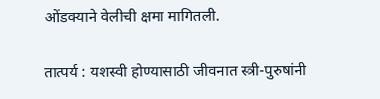ओंडक्याने वेलीची क्षमा मागितली.

तात्पर्य : यशस्वी होण्यासाठी जीवनात स्त्री-पुरुषांनी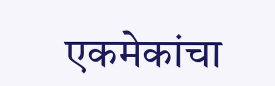एकमेकांचा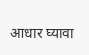आधार घ्यावा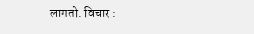लागतो. विचार :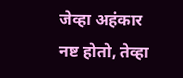जेव्हा अहंकार नष्ट होतो, तेव्हा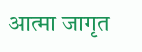आत्मा जागृत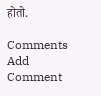होतो.

Comments
Add Comment